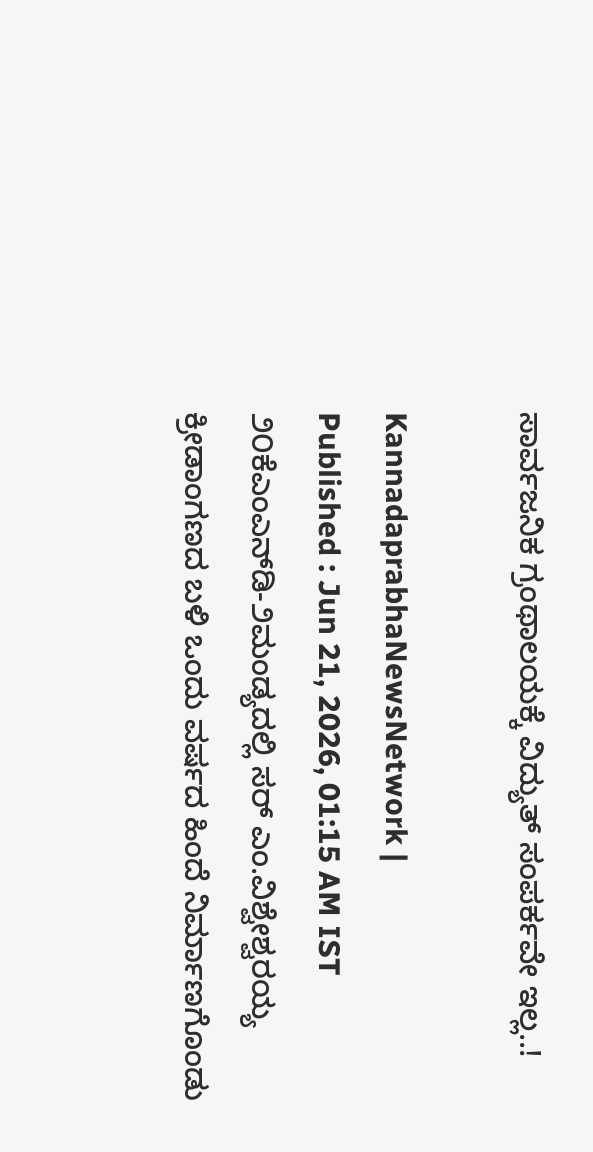ಸಾರ್ವಜನಿಕ ಗ್ರಂಥಾಲಯಕ್ಕೆ ವಿದ್ಯುತ್ ಸಂಪರ್ಕವೇ ಇಲ್ಲ..!

KannadaprabhaNewsNetwork |
Published : Jun 21, 2026, 01:15 AM IST
೨೦ಕೆಎಂಎನ್‌ಡಿ-೨ಮಂಡ್ಯದಲ್ಲಿ ಸರ್ ಎಂ.ವಿಶ್ವೇಶ್ವರಯ್ಯ ಕ್ರೀಡಾಂಗಣದ ಬಳಿ ಒಂದು ವರ್ಷದ ಹಿಂದೆ ನಿರ್ಮಾಣಗೊಂಡು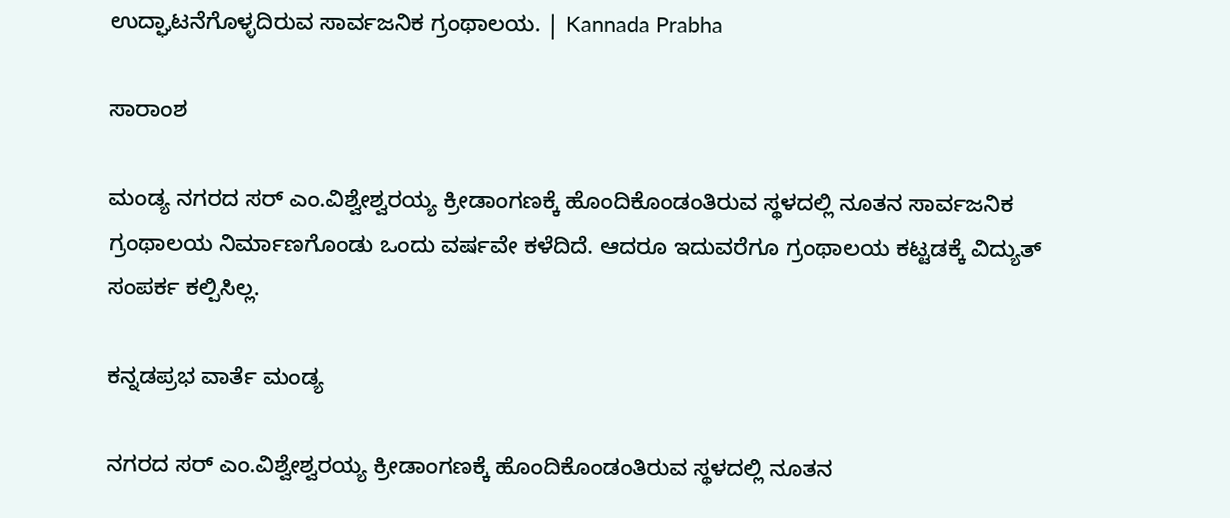ಉದ್ಘಾಟನೆಗೊಳ್ಳದಿರುವ ಸಾರ್ವಜನಿಕ ಗ್ರಂಥಾಲಯ. | Kannada Prabha

ಸಾರಾಂಶ

ಮಂಡ್ಯ ನಗರದ ಸರ್ ಎಂ.ವಿಶ್ವೇಶ್ವರಯ್ಯ ಕ್ರೀಡಾಂಗಣಕ್ಕೆ ಹೊಂದಿಕೊಂಡಂತಿರುವ ಸ್ಥಳದಲ್ಲಿ ನೂತನ ಸಾರ್ವಜನಿಕ ಗ್ರಂಥಾಲಯ ನಿರ್ಮಾಣಗೊಂಡು ಒಂದು ವರ್ಷವೇ ಕಳೆದಿದೆ. ಆದರೂ ಇದುವರೆಗೂ ಗ್ರಂಥಾಲಯ ಕಟ್ಟಡಕ್ಕೆ ವಿದ್ಯುತ್ ಸಂಪರ್ಕ ಕಲ್ಪಿಸಿಲ್ಲ.

ಕನ್ನಡಪ್ರಭ ವಾರ್ತೆ ಮಂಡ್ಯ

ನಗರದ ಸರ್ ಎಂ.ವಿಶ್ವೇಶ್ವರಯ್ಯ ಕ್ರೀಡಾಂಗಣಕ್ಕೆ ಹೊಂದಿಕೊಂಡಂತಿರುವ ಸ್ಥಳದಲ್ಲಿ ನೂತನ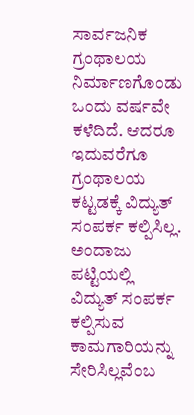ಸಾರ್ವಜನಿಕ ಗ್ರಂಥಾಲಯ ನಿರ್ಮಾಣಗೊಂಡು ಒಂದು ವರ್ಷವೇ ಕಳೆದಿದೆ. ಆದರೂ ಇದುವರೆಗೂ ಗ್ರಂಥಾಲಯ ಕಟ್ಟಡಕ್ಕೆ ವಿದ್ಯುತ್ ಸಂಪರ್ಕ ಕಲ್ಪಿಸಿಲ್ಲ. ಅಂದಾಜು ಪಟ್ಟಿಯಲ್ಲಿ ವಿದ್ಯುತ್ ಸಂಪರ್ಕ ಕಲ್ಪಿಸುವ ಕಾಮಗಾರಿಯನ್ನು ಸೇರಿಸಿಲ್ಲವೆಂಬ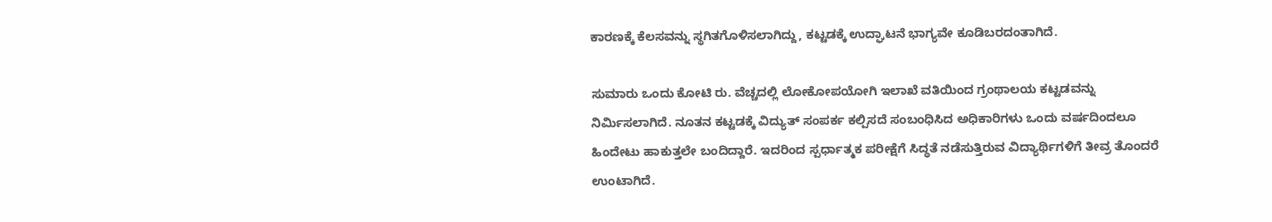ಕಾರಣಕ್ಕೆ ಕೆಲಸವನ್ನು ಸ್ಥಗಿತಗೊಳಿಸಲಾಗಿದ್ದು, ಕಟ್ಟಡಕ್ಕೆ ಉದ್ಘಾಟನೆ ಭಾಗ್ಯವೇ ಕೂಡಿಬರದಂತಾಗಿದೆ.

ಸುಮಾರು ಒಂದು ಕೋಟಿ ರು. ವೆಚ್ಚದಲ್ಲಿ ಲೋಕೋಪಯೋಗಿ ಇಲಾಖೆ ವತಿಯಿಂದ ಗ್ರಂಥಾಲಯ ಕಟ್ಟಡವನ್ನು ನಿರ್ಮಿಸಲಾಗಿದೆ. ನೂತನ ಕಟ್ಟಡಕ್ಕೆ ವಿದ್ಯುತ್ ಸಂಪರ್ಕ ಕಲ್ಪಿಸದೆ ಸಂಬಂಧಿಸಿದ ಅಧಿಕಾರಿಗಳು ಒಂದು ವರ್ಷದಿಂದಲೂ ಹಿಂದೇಟು ಹಾಕುತ್ತಲೇ ಬಂದಿದ್ದಾರೆ. ಇದರಿಂದ ಸ್ಪರ್ಧಾತ್ಮಕ ಪರೀಕ್ಷೆಗೆ ಸಿದ್ಧತೆ ನಡೆಸುತ್ತಿರುವ ವಿದ್ಯಾರ್ಥಿಗಳಿಗೆ ತೀವ್ರ ತೊಂದರೆ ಉಂಟಾಗಿದೆ.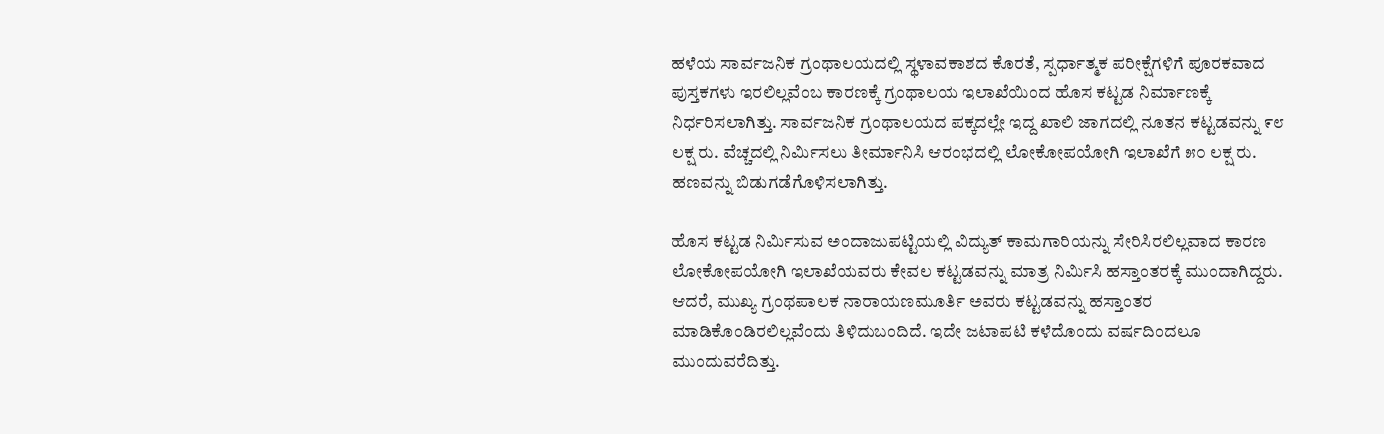ಹಳೆಯ ಸಾರ್ವಜನಿಕ ಗ್ರಂಥಾಲಯದಲ್ಲಿ ಸ್ಥಳಾವಕಾಶದ ಕೊರತೆ, ಸ್ಪರ್ಧಾತ್ಮಕ ಪರೀಕ್ಷೆಗಳಿಗೆ ಪೂರಕವಾದ ಪುಸ್ತಕಗಳು ಇರಲಿಲ್ಲವೆಂಬ ಕಾರಣಕ್ಕೆ ಗ್ರಂಥಾಲಯ ಇಲಾಖೆಯಿಂದ ಹೊಸ ಕಟ್ಟಡ ನಿರ್ಮಾಣಕ್ಕೆ ನಿರ್ಧರಿಸಲಾಗಿತ್ತು. ಸಾರ್ವಜನಿಕ ಗ್ರಂಥಾಲಯದ ಪಕ್ಕದಲ್ಲೇ ಇದ್ದ ಖಾಲಿ ಜಾಗದಲ್ಲಿ ನೂತನ ಕಟ್ಟಡವನ್ನು ೯೮ ಲಕ್ಷ ರು. ವೆಚ್ಚದಲ್ಲಿ ನಿರ್ಮಿಸಲು ತೀರ್ಮಾನಿಸಿ ಆರಂಭದಲ್ಲಿ ಲೋಕೋಪಯೋಗಿ ಇಲಾಖೆಗೆ ೫೦ ಲಕ್ಷ ರು. ಹಣವನ್ನು ಬಿಡುಗಡೆಗೊಳಿಸಲಾಗಿತ್ತು.

ಹೊಸ ಕಟ್ಟಡ ನಿರ್ಮಿಸುವ ಅಂದಾಜುಪಟ್ಟಿಯಲ್ಲಿ ವಿದ್ಯುತ್ ಕಾಮಗಾರಿಯನ್ನು ಸೇರಿಸಿರಲಿಲ್ಲವಾದ ಕಾರಣ ಲೋಕೋಪಯೋಗಿ ಇಲಾಖೆಯವರು ಕೇವಲ ಕಟ್ಟಡವನ್ನು ಮಾತ್ರ ನಿರ್ಮಿಸಿ ಹಸ್ತಾಂತರಕ್ಕೆ ಮುಂದಾಗಿದ್ದರು. ಆದರೆ, ಮುಖ್ಯ ಗ್ರಂಥಪಾಲಕ ನಾರಾಯಣಮೂರ್ತಿ ಅವರು ಕಟ್ಟಡವನ್ನು ಹಸ್ತಾಂತರ ಮಾಡಿಕೊಂಡಿರಲಿಲ್ಲವೆಂದು ತಿಳಿದುಬಂದಿದೆ. ಇದೇ ಜಟಾಪಟಿ ಕಳೆದೊಂದು ವರ್ಷದಿಂದಲೂ ಮುಂದುವರೆದಿತ್ತು.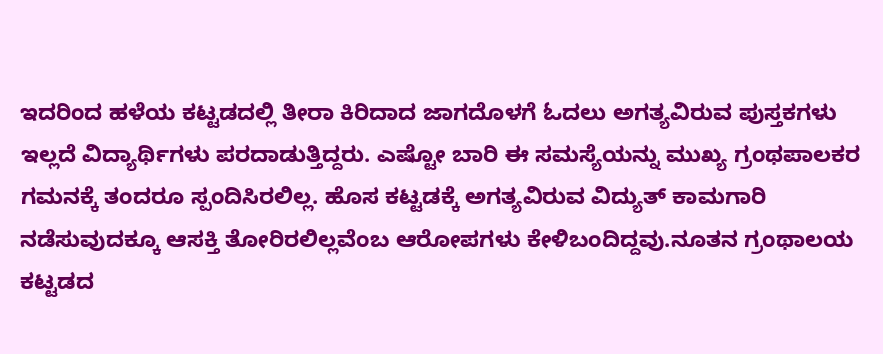ಇದರಿಂದ ಹಳೆಯ ಕಟ್ಟಡದಲ್ಲಿ ತೀರಾ ಕಿರಿದಾದ ಜಾಗದೊಳಗೆ ಓದಲು ಅಗತ್ಯವಿರುವ ಪುಸ್ತಕಗಳು ಇಲ್ಲದೆ ವಿದ್ಯಾರ್ಥಿಗಳು ಪರದಾಡುತ್ತಿದ್ದರು. ಎಷ್ಟೋ ಬಾರಿ ಈ ಸಮಸ್ಯೆಯನ್ನು ಮುಖ್ಯ ಗ್ರಂಥಪಾಲಕರ ಗಮನಕ್ಕೆ ತಂದರೂ ಸ್ಪಂದಿಸಿರಲಿಲ್ಲ. ಹೊಸ ಕಟ್ಟಡಕ್ಕೆ ಅಗತ್ಯವಿರುವ ವಿದ್ಯುತ್ ಕಾಮಗಾರಿ ನಡೆಸುವುದಕ್ಕೂ ಆಸಕ್ತಿ ತೋರಿರಲಿಲ್ಲವೆಂಬ ಆರೋಪಗಳು ಕೇಳಿಬಂದಿದ್ದವು.ನೂತನ ಗ್ರಂಥಾಲಯ ಕಟ್ಟಡದ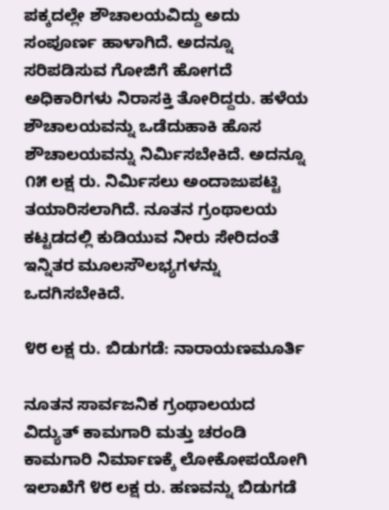ಪಕ್ಕದಲ್ಲೇ ಶೌಚಾಲಯವಿದ್ದು ಅದು ಸಂಪೂರ್ಣ ಹಾಳಾಗಿದೆ. ಅದನ್ನೂ ಸರಿಪಡಿಸುವ ಗೋಜಿಗೆ ಹೋಗದೆ ಅಧಿಕಾರಿಗಳು ನಿರಾಸಕ್ತಿ ತೋರಿದ್ದರು. ಹಳೆಯ ಶೌಚಾಲಯವನ್ನು ಒಡೆದುಹಾಕಿ ಹೊಸ ಶೌಚಾಲಯವನ್ನು ನಿರ್ಮಿಸಬೇಕಿದೆ. ಅದನ್ನೂ ೧೫ ಲಕ್ಷ ರು. ನಿರ್ಮಿಸಲು ಅಂದಾಜುಪಟ್ಟಿ ತಯಾರಿಸಲಾಗಿದೆ. ನೂತನ ಗ್ರಂಥಾಲಯ ಕಟ್ಟಡದಲ್ಲಿ ಕುಡಿಯುವ ನೀರು ಸೇರಿದಂತೆ ಇನ್ನಿತರ ಮೂಲಸೌಲಭ್ಯಗಳನ್ನು ಒದಗಿಸಬೇಕಿದೆ.

೪೮ ಲಕ್ಷ ರು. ಬಿಡುಗಡೆ: ನಾರಾಯಣಮೂರ್ತಿ

ನೂತನ ಸಾರ್ವಜನಿಕ ಗ್ರಂಥಾಲಯದ ವಿದ್ಯುತ್ ಕಾಮಗಾರಿ ಮತ್ತು ಚರಂಡಿ ಕಾಮಗಾರಿ ನಿರ್ಮಾಣಕ್ಕೆ ಲೋಕೋಪಯೋಗಿ ಇಲಾಖೆಗೆ ೪೮ ಲಕ್ಷ ರು. ಹಣವನ್ನು ಬಿಡುಗಡೆ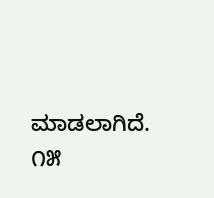ಮಾಡಲಾಗಿದೆ. ೧೫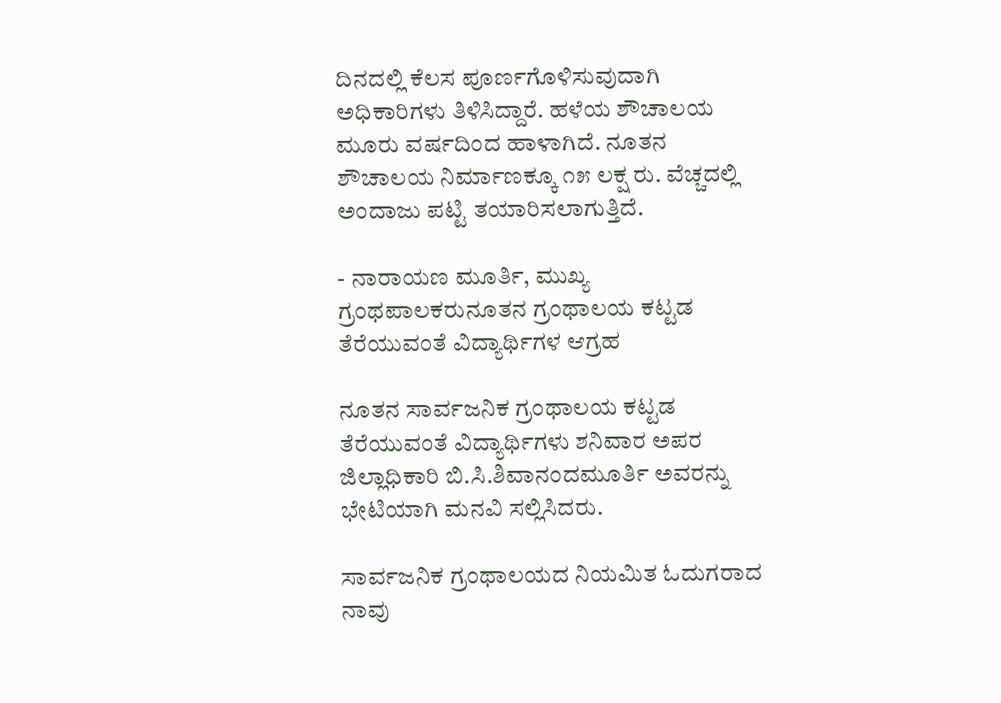ದಿನದಲ್ಲಿ ಕೆಲಸ ಪೂರ್ಣಗೊಳಿಸುವುದಾಗಿ ಅಧಿಕಾರಿಗಳು ತಿಳಿಸಿದ್ದಾರೆ. ಹಳೆಯ ಶೌಚಾಲಯ ಮೂರು ವರ್ಷದಿಂದ ಹಾಳಾಗಿದೆ. ನೂತನ ಶೌಚಾಲಯ ನಿರ್ಮಾಣಕ್ಕೂ ೧೫ ಲಕ್ಷ ರು. ವೆಚ್ಚದಲ್ಲಿ ಅಂದಾಜು ಪಟ್ಟಿ ತಯಾರಿಸಲಾಗುತ್ತಿದೆ.

- ನಾರಾಯಣ ಮೂರ್ತಿ, ಮುಖ್ಯ ಗ್ರಂಥಪಾಲಕರುನೂತನ ಗ್ರಂಥಾಲಯ ಕಟ್ಟಡ ತೆರೆಯುವಂತೆ ವಿದ್ಯಾರ್ಥಿಗಳ ಆಗ್ರಹ

ನೂತನ ಸಾರ್ವಜನಿಕ ಗ್ರಂಥಾಲಯ ಕಟ್ಟಡ ತೆರೆಯುವಂತೆ ವಿದ್ಯಾರ್ಥಿಗಳು ಶನಿವಾರ ಅಪರ ಜಿಲ್ಲಾಧಿಕಾರಿ ಬಿ.ಸಿ.ಶಿವಾನಂದಮೂರ್ತಿ ಅವರನ್ನು ಭೇಟಿಯಾಗಿ ಮನವಿ ಸಲ್ಲಿಸಿದರು.

ಸಾರ್ವಜನಿಕ ಗ್ರಂಥಾಲಯದ ನಿಯಮಿತ ಓದುಗರಾದ ನಾವು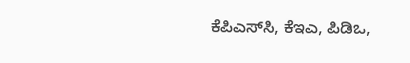ಕೆಪಿಎಸ್‌ಸಿ, ಕೆಇಎ, ಪಿಡಿಒ,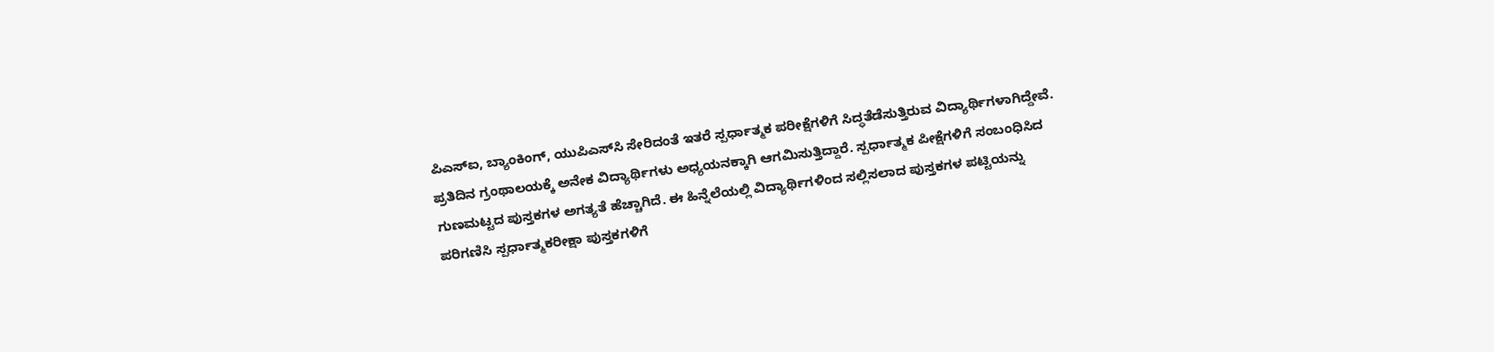ಪಿಎಸ್‌ಐ, ಬ್ಯಾಂಕಿಂಗ್, ಯುಪಿಎಸ್‌ಸಿ ಸೇರಿದಂತೆ ಇತರೆ ಸ್ಪರ್ಧಾತ್ಮಕ ಪರೀಕ್ಷೆಗಳಿಗೆ ಸಿದ್ಧತೆಡೆಸುತ್ತಿರುವ ವಿದ್ಯಾರ್ಥಿಗಳಾಗಿದ್ದೇವೆ. ಪ್ರತಿದಿನ ಗ್ರಂಥಾಲಯಕ್ಕೆ ಅನೇಕ ವಿದ್ಯಾರ್ಥಿಗಳು ಅಧ್ಯಯನಕ್ಕಾಗಿ ಆಗಮಿಸುತ್ತಿದ್ದಾರೆ. ಸ್ಪರ್ಧಾತ್ಮಕ ಪೀಕ್ಷೆಗಳಿಗೆ ಸಂಬಂಧಿಸಿದ ಗುಣಮಟ್ಟದ ಪುಸ್ತಕಗಳ ಅಗತ್ಯತೆ ಹೆಚ್ಚಾಗಿದೆ. ಈ ಹಿನ್ನೆಲೆಯಲ್ಲಿ ವಿದ್ಯಾರ್ಥಿಗಳಿಂದ ಸಲ್ಲಿಸಲಾದ ಪುಸ್ತಕಗಳ ಪಟ್ಟಿಯನ್ನು ಪರಿಗಣಿಸಿ ಸ್ಪರ್ಧಾತ್ಮಕರೀಕ್ಷಾ ಪುಸ್ತಕಗಳಿಗೆ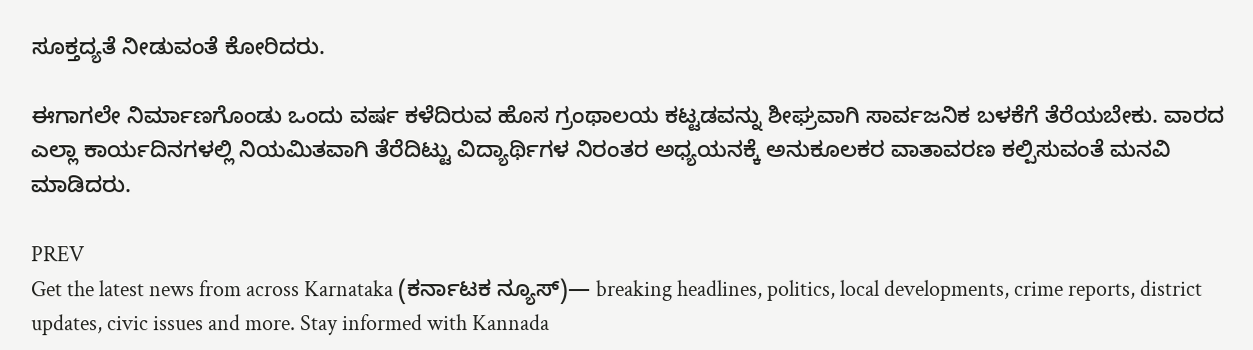ಸೂಕ್ತದ್ಯತೆ ನೀಡುವಂತೆ ಕೋರಿದರು.

ಈಗಾಗಲೇ ನಿರ್ಮಾಣಗೊಂಡು ಒಂದು ವರ್ಷ ಕಳೆದಿರುವ ಹೊಸ ಗ್ರಂಥಾಲಯ ಕಟ್ಟಡವನ್ನು ಶೀಘ್ರವಾಗಿ ಸಾರ್ವಜನಿಕ ಬಳಕೆಗೆ ತೆರೆಯಬೇಕು. ವಾರದ ಎಲ್ಲಾ ಕಾರ್ಯದಿನಗಳಲ್ಲಿ ನಿಯಮಿತವಾಗಿ ತೆರೆದಿಟ್ಟು ವಿದ್ಯಾರ್ಥಿಗಳ ನಿರಂತರ ಅಧ್ಯಯನಕ್ಕೆ ಅನುಕೂಲಕರ ವಾತಾವರಣ ಕಲ್ಪಿಸುವಂತೆ ಮನವಿ ಮಾಡಿದರು.

PREV
Get the latest news from across Karnataka (ಕರ್ನಾಟಕ ನ್ಯೂಸ್)— breaking headlines, politics, local developments, crime reports, district updates, civic issues and more. Stay informed with Kannada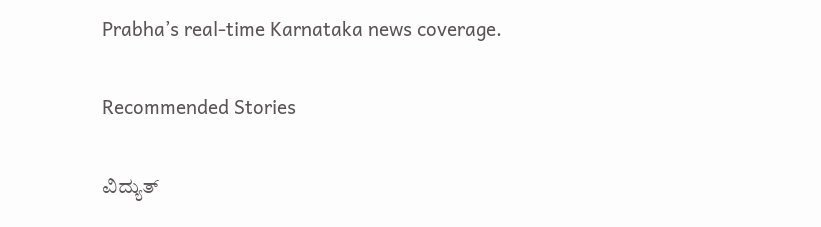Prabha’s real‑time Karnataka news coverage.

Recommended Stories

ವಿದ್ಯುತ್‌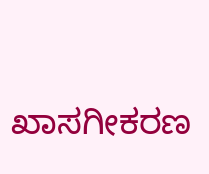ಖಾಸಗೀಕರಣ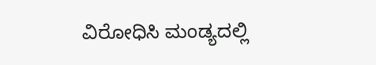ವಿರೋಧಿಸಿ ಮಂಡ್ಯದಲ್ಲಿ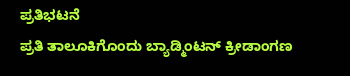ಪ್ರತಿಭಟನೆ
ಪ್ರತಿ ತಾಲೂಕಿಗೊಂದು ಬ್ಯಾಡ್ಮಿಂಟನ್ ಕ್ರೀಡಾಂಗಣ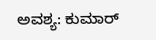ಅವಶ್ಯ: ಕುಮಾರ್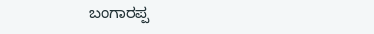ಬಂಗಾರಪ್ಪ